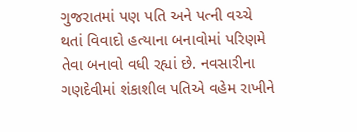ગુજરાતમાં પણ પતિ અને પત્ની વચ્ચે થતાં વિવાદો હત્યાના બનાવોમાં પરિણમે તેવા બનાવો વધી રહ્યાં છે. નવસારીના ગણદેવીમાં શંકાશીલ પતિએ વહેમ રાખીને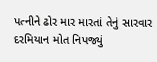પત્નીને ઢોર માર મારતાં તેનું સારવાર દરમિયાન મોત નિપજ્યું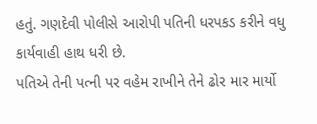હતું. ગણદેવી પોલીસે આરોપી પતિની ધરપકડ કરીને વધુ કાર્યવાહી હાથ ધરી છે.
પતિએ તેની પત્ની પર વહેમ રાખીને તેને ઢોર માર માર્યો